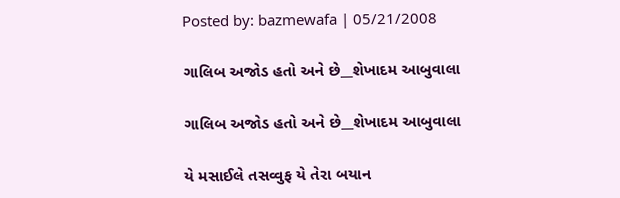Posted by: bazmewafa | 05/21/2008

ગાલિબ અજોડ હતો અને છે__શેખાદમ આબુવાલા

ગાલિબ અજોડ હતો અને છે__શેખાદમ આબુવાલા

યે મસાઈલે તસવ્વુફ યે તેરા બયાન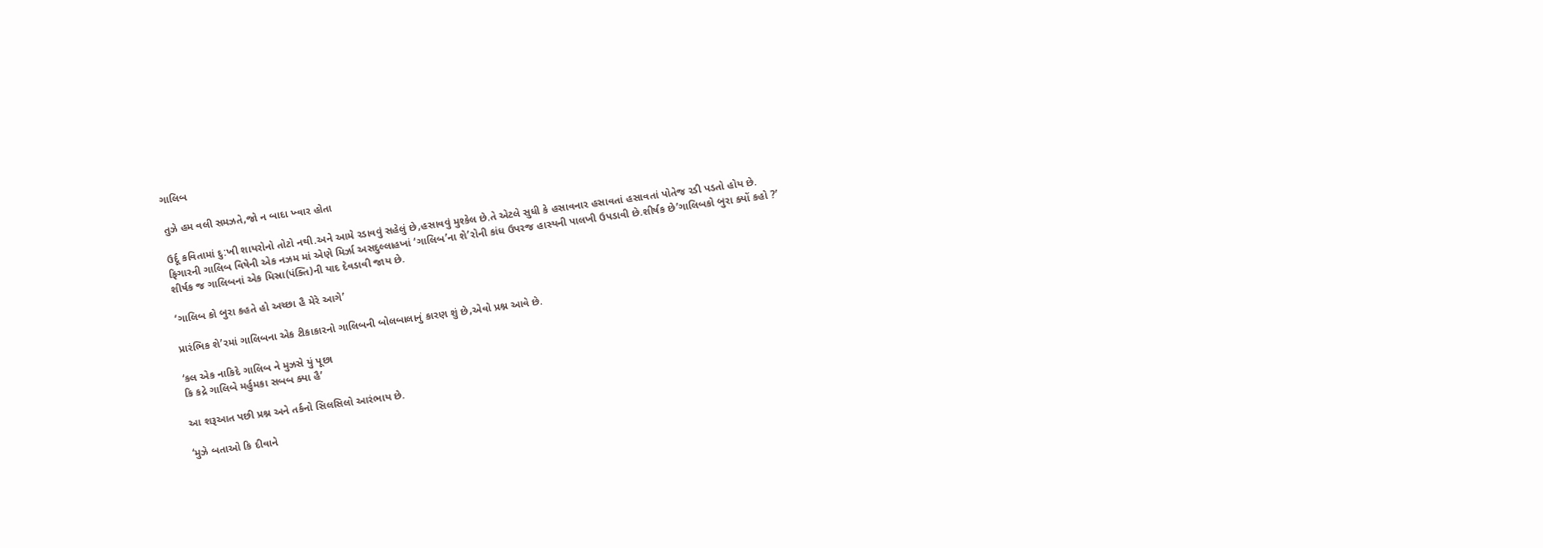ગાલિબ

તુઝે હમ વલી સમઝતે,જો ન બાદા ખ્વાર હોતા

ઉર્દૂ કવિતામાં દુ:ખી શાયરોનો તોટો નથી.અને આમે રડાવવું સહેલું છે,હસાવવું મુશ્કેલ છે.તે એટલે સુધી કે હસાવનાર હસાવતાં હસાવતાં પોતેજ રડી પડતો હોય છે.
ફિગારની ગાલિબ વિષેની એક નઝમ માં એણે મિર્ઝા અસદુલ્લાહખાં ‘ગાલિબ’ના શે’રોની કાંધ ઉપરજ હાસ્યની પાલખી ઉપડાવી છે.શીર્ષક છે’ગાલિબકો બુરા ક્યોં કહો ?’
શીર્ષક જ ગાલિબનાં એક મિસ્રા(પંક્તિ)ની યાદ દેવડાવી જાય છે.

‘ગાલિબ કો બુરા કહતે હો અચ્છા હૈ મેરે આગે’

પ્રારંભિક શે’રમાં ગાલિબના એક ટીકાકારનો ગાલિબની બોલબાલાનું કારણ શું છે,એવો પ્રશ્ન આવે છે.

‘કલ એક નાકિદે ગાલિબ ને મુઝસે યું પૂછા
કિ કદ્રે ગાલિબે મર્હુમકા સબબ ક્યા હૈ’

આ શરૂઆત પછી પ્રશ્ન અને તર્કનો સિલસિલો આરંભાય છે.

‘મુઝે બતાઓ કિ દીવાને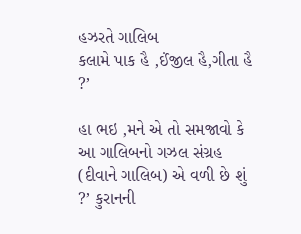હઝરતે ગાલિબ
કલામે પાક હૈ ,ઈંજીલ હૈ,ગીતા હૈ ?’

હા ભઇ ,મને એ તો સમજાવો કે આ ગાલિબનો ગઝલ સંગ્રહ (દીવાને ગાલિબ) એ વળી છે શું ?’ કુરાનની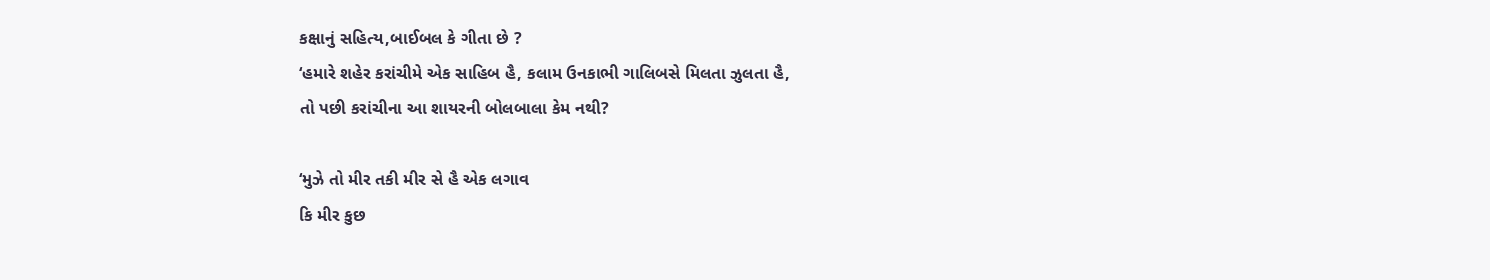કક્ષાનું સહિત્ય,બાઈબલ કે ગીતા છે ?
‘હમારે શહેર કરાંચીમે એક સાહિબ હૈ, કલામ ઉનકાભી ગાલિબસે મિલતા ઝુલતા હૈ,
તો પછી કરાંચીના આ શાયરની બોલબાલા કેમ નથી?

‘મુઝે તો મીર તકી મીર સે હૈ એક લગાવ
કિ મીર કુછ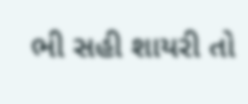ભી સહી શાયરી તો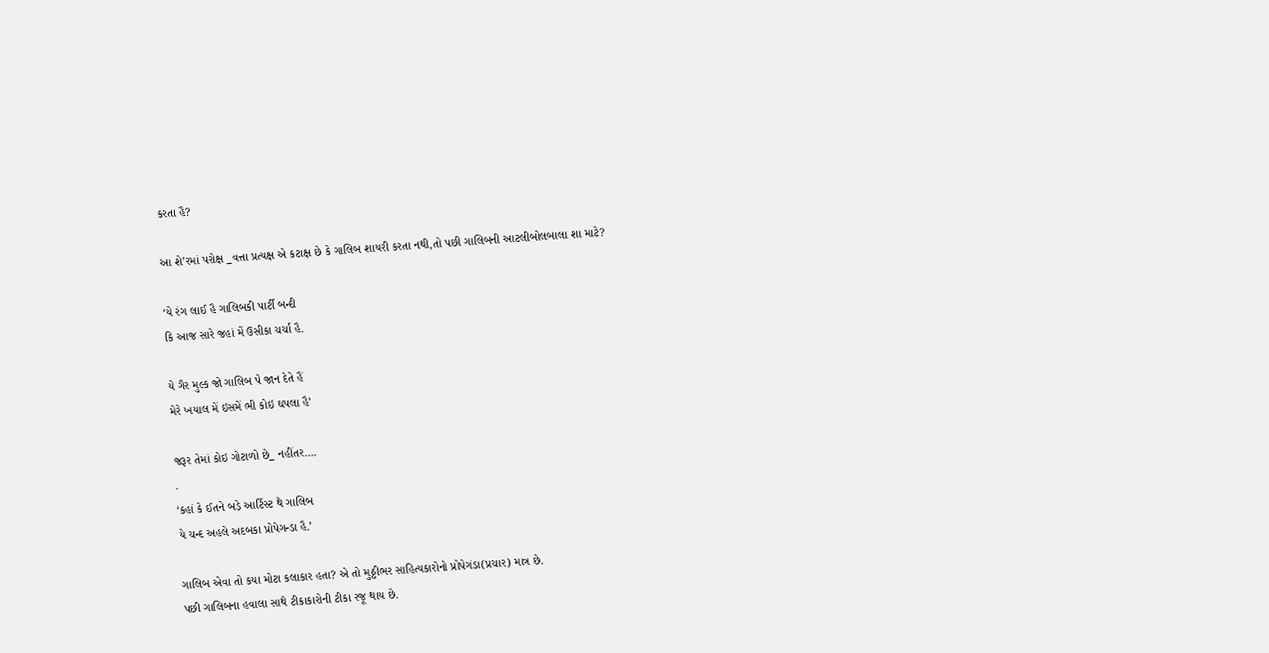કરતા હૈ?

આ શે’રમાં પરોક્ષ _વત્તા પ્રત્યક્ષ એ કટાક્ષ છે કે ગાલિબ શાયરી કરતા નથી,તો પછી ગાલિબની આટલીબોલબાલા શા માટે?

‘યે રંગ લાઈ હૈ ગાલિબકી પાર્ટી બન્દી
કિ આજ સારે જહાં મેં ઉસીકા ચર્ચા હૈ.

યે ગૈર મુલ્ક જો ગાલિબ પે જાન દેતે હૈં
મેરે ખયાલ મેં ઇસમેં ભી કોઇ ઘપલા હૈ’

જરૂર તેમાં કોઇ ગોટાળો છે_ નહીંતર….
.
‘કહાં કે ઈતને બડ઼ે આર્ટિસ્ટ થે ગાલિબ
યે ચન્દ અહલે અદબકા પ્રોપેગન્ડા હૈ.’

ગાલિબ એવા તો કયા મોટા કલાકાર હતા? એ તો મુઠ્ઠીભર સાહિત્યકારોનો પ્રોપેગંડા(પ્રચાર) માત્ર છે.
પછી ગાલિબના હવાલા સાથે ટીકાકારોની ટીકા રજૂ થાય છે.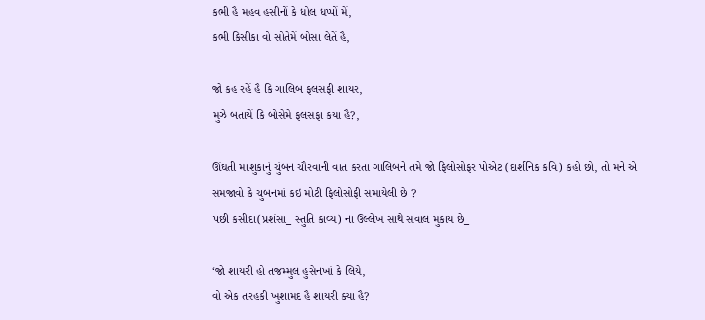કભી હૈ મહવ હસીનોં કે ધોલ ધપ્પોં મેં,
કભી કિસીકા વો સોતેમેં બોસા લેતેં હૈ,

જો કહ રહેં હૈ કિ ગાલિબ ફલસફી શાયર,
મુઝે બતાયેં કિ બોસેમે ફલસફા કયા હૈ?,

ઊંઘતી માશુકાનું ચુંબન ચૌરવાની વાત કરતા ગાલિબને તમે જો ફિલોસોફર પોએટ (દાર્શનિક કવિ) કહો છો, તો મને એ સમજાવો કે ચુબનમાં કઇ મોટી ફિલોસોફી સમાયેલી છે ?
પછી કસીદા(પ્રશંસા_ સ્તુતિ કાવ્ય) ના ઉલ્લેખ સાથે સવાલ મુકાય છે_

‘જો શાયરી હો તજમ્મુલ હુસેનખાં કે લિયે,
વો એક તરહકી ખુશામદ હૈ શાયરી ક્યા હૈ?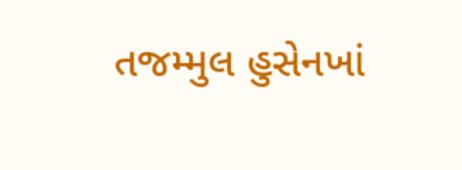તજમ્મુલ હુસેનખાં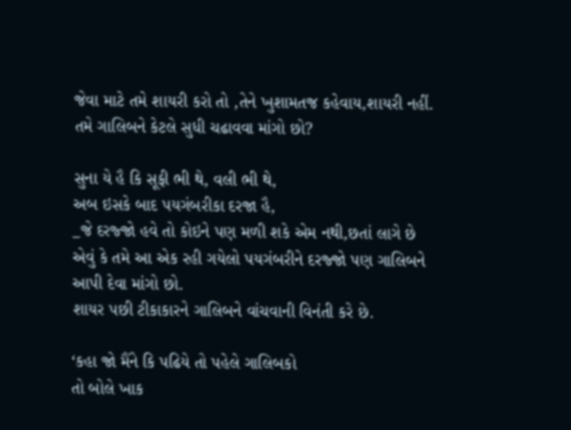જેવા માટે તમે શાયરી કરો તો ,તેને ખુશામતજ કહેવાય,શાયરી નહીં.
તમે ગાલિબને કેટલે સુધી ચઢાવવા માંગો છો?

સુના યે હૈ કિ સૂફી ભી થે, વલી ભી થે,
અબ ઇસકે બાદ પયગંબરીકા દરજા હૈ,
_જે દરજ્જો હવે તો કોઇને પણ મળી શકે એમ નથી,છતાં લાગે છે એવું કે તમે આ એક રહી ગયેલો પયગંબરીને દરજ્જો પણ ગાલિબને આપી દેવા માંગો છો.
શાયર પછી ટીકાકારને ગાલિબને વાંચવાની વિનંતી કરે છે.

‘કહા જો મૈંને કિ પઢિયે તો પહેલે ગાલિબકો
તો બોલે ખાક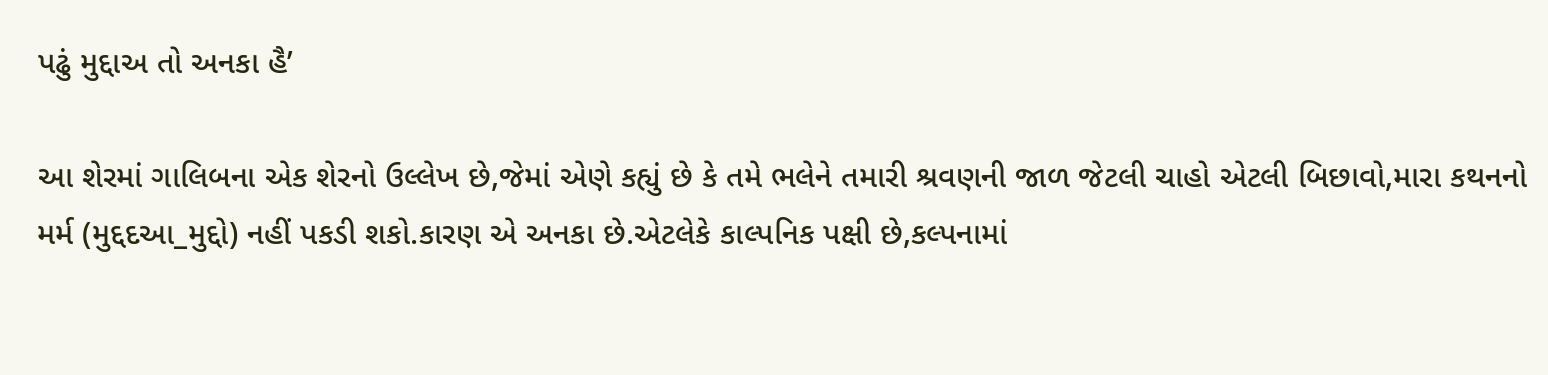પઢું મુદ્દાઅ તો અનકા હૈ’

આ શેરમાં ગાલિબના એક શેરનો ઉલ્લેખ છે,જેમાં એણે કહ્યું છે કે તમે ભલેને તમારી શ્રવણની જાળ જેટલી ચાહો એટલી બિછાવો,મારા કથનનો મર્મ (મુદ્દદઆ_મુદ્દો) નહીં પકડી શકો.કારણ એ અનકા છે.એટલેકે કાલ્પનિક પક્ષી છે,કલ્પનામાં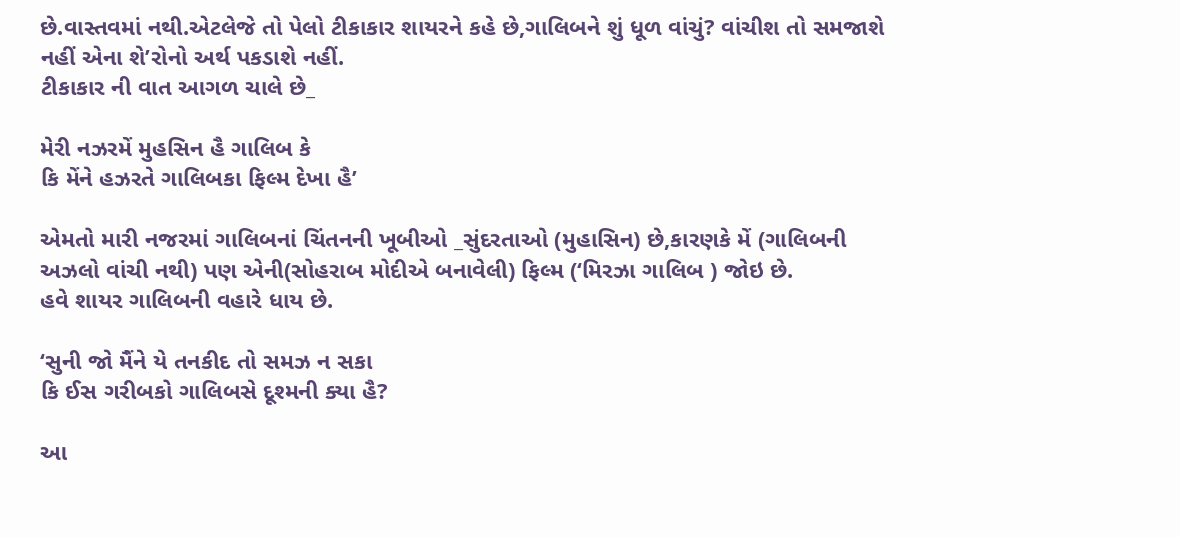છે.વાસ્તવમાં નથી.એટલેજે તો પેલો ટીકાકાર શાયરને કહે છે,ગાલિબને શું ધૂળ વાંચું? વાંચીશ તો સમજાશે નહીં એના શે’રોનો અર્થ પકડાશે નહીં.
ટીકાકાર ની વાત આગળ ચાલે છે_

મેરી નઝરમેં મુહસિન હૈ ગાલિબ કે
કિ મેંને હઝરતે ગાલિબકા ફિલ્મ દેખા હૈ’

એમતો મારી નજરમાં ગાલિબનાં ચિંતનની ખૂબીઓ _સુંદરતાઓ (મુહાસિન) છે,કારણકે મેં (ગાલિબની અઝલો વાંચી નથી) પણ એની(સોહરાબ મોદીએ બનાવેલી) ફિલ્મ (‘મિરઝા ગાલિબ ) જોઇ છે.
હવે શાયર ગાલિબની વહારે ધાય છે.

‘સુની જો મૈંને યે તનકીદ તો સમઝ ન સકા
કિ ઈસ ગરીબકો ગાલિબસે દૂશ્મની ક્યા હૈ?

આ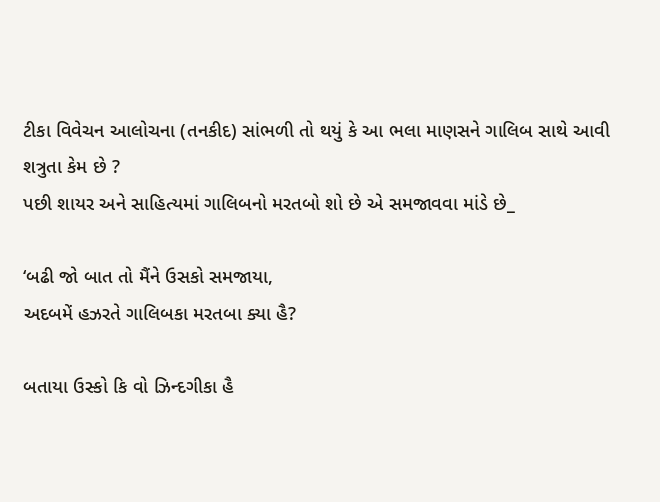ટીકા વિવેચન આલોચના (તનકીદ) સાંભળી તો થયું કે આ ભલા માણસને ગાલિબ સાથે આવી શત્રુતા કેમ છે ?
પછી શાયર અને સાહિત્યમાં ગાલિબનો મરતબો શો છે એ સમજાવવા માંડે છે_

‘બઢી જો બાત તો મૈંને ઉસકો સમજાયા,
અદબમેં હઝરતે ગાલિબકા મરતબા ક્યા હૈ?

બતાયા ઉસ્કો કિ વો ઝિન્દગીકા હૈ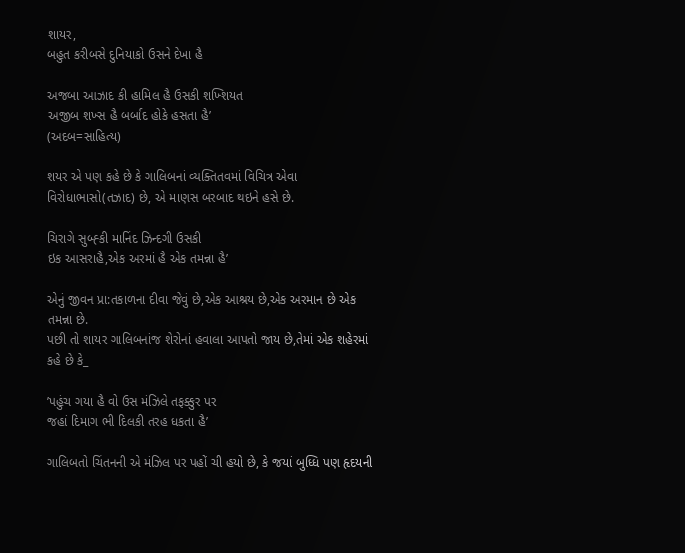શાયર,
બહુત કરીબસે દુનિયાકો ઉસને દેખા હૈ

અજબા આઝાદ કી હામિલ હૈ ઉસકી શખ્શિયત
અજીબ શખ્સ હૈ બર્બાદ હોકે હસતા હૈ’
(અદબ=સાહિત્ય)

શયર એ પણ કહે છે કે ગાલિબનાં વ્યક્તિતવમાં વિચિત્ર એવા વિરોધાભાસો(તઝાદ) છે, એ માણસ બરબાદ થઇને હસે છે.

ચિરાગે સુબ્હ્કી માનિંદ ઝિન્દગી ઉસકી
ઇક આસરાહૈ,એક અરમાં હૈ એક તમન્ના હૈ’

એનું જીવન પ્રા:તકાળના દીવા જેવું છે,એક આશ્રય છે,એક અરમાન છે એક તમન્ના છે.
પછી તો શાયર ગાલિબનાંજ શેરોનાં હવાલા આપતો જાય છે,તેમાં એક શહેરમાં કહે છે કે_

’પહુંચ ગયા હૈ વો ઉસ મંઝિલે તફક્કુર પર
જહાં દિમાગ ભી દિલકી તરહ ધકતા હૈ’

ગાલિબતો ચિંતનની એ મંઝિલ પર પહોં ચી હયો છે, કે જયાં બુધ્ધિ પણ હૃદયની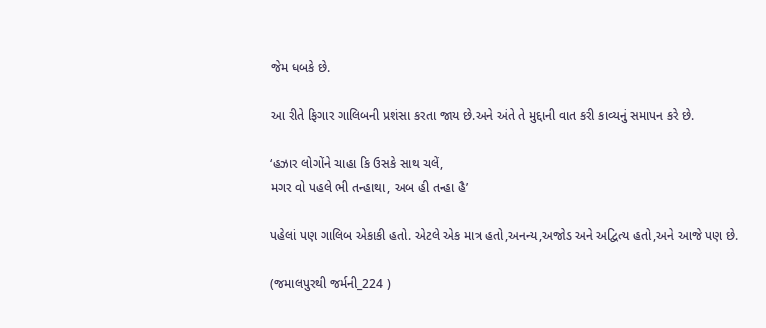જેમ ધબકે છે.

આ રીતે ફિગાર ગાલિબની પ્રશંસા કરતા જાય છે.અને અંતે તે મુદ્દાની વાત કરી કાવ્યનું સમાપન કરે છે.

‘હઝાર લોગોંને ચાહા કિ ઉસકે સાથ ચલેં,
મગર વો પહલે ભી તન્હાથા, અબ હી તન્હા હૈ’

પહેલાં પણ ગાલિબ એકાકી હતો. એટલે એક માત્ર હતો,અનન્ય,અજોડ અને અદ્વિત્ય હતો,અને આજે પણ છે.

(જમાલપુરથી જર્મની_224 )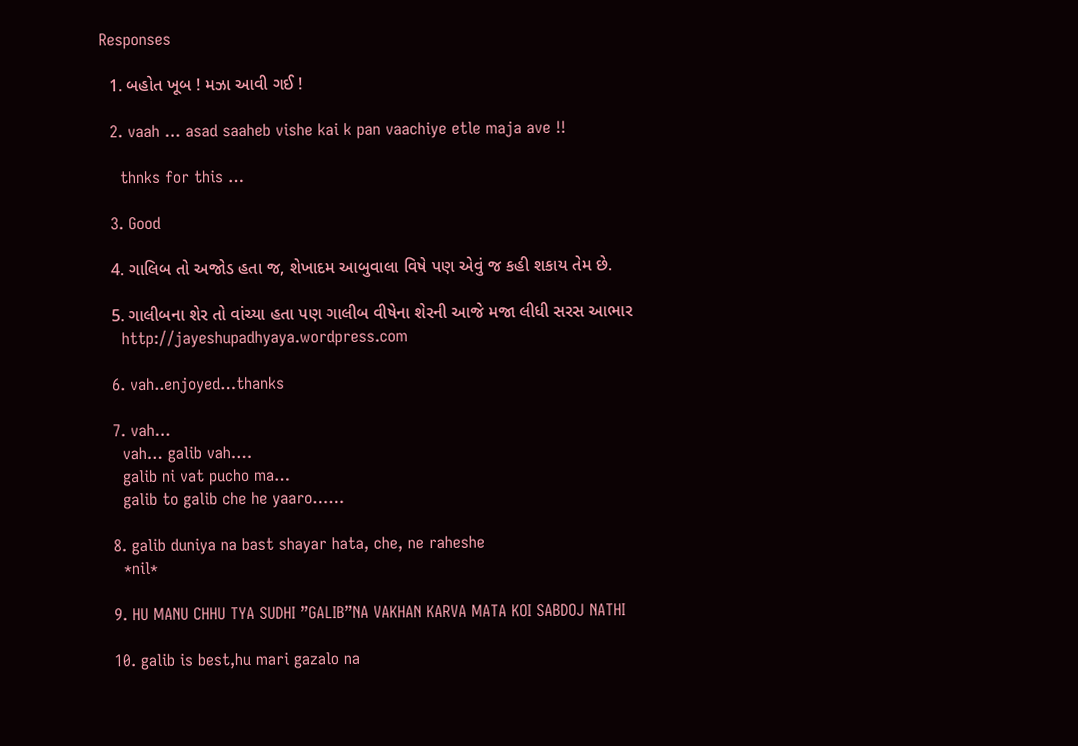Responses

  1. બહોત ખૂબ ! મઝા આવી ગઈ !

  2. vaah … asad saaheb vishe kai k pan vaachiye etle maja ave !!

    thnks for this …

  3. Good

  4. ગાલિબ તો અજોડ હતા જ, શેખાદમ આબુવાલા વિષે પણ એવું જ કહી શકાય તેમ છે.

  5. ગાલીબના શેર તો વાંચ્યા હતા પણ ગાલીબ વીષેના શેરની આજે મજા લીધી સરસ આભાર
    http://jayeshupadhyaya.wordpress.com

  6. vah..enjoyed…thanks

  7. vah…
    vah… galib vah….
    galib ni vat pucho ma…
    galib to galib che he yaaro……

  8. galib duniya na bast shayar hata, che, ne raheshe
    *nil*

  9. HU MANU CHHU TYA SUDHI ”GALIB”NA VAKHAN KARVA MATA KOI SABDOJ NATHI

  10. galib is best,hu mari gazalo na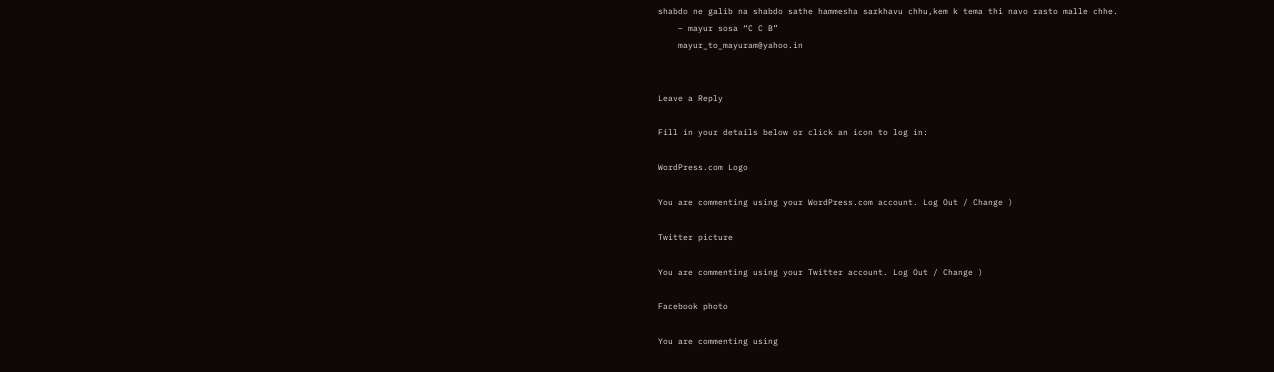shabdo ne galib na shabdo sathe hammesha sarkhavu chhu,kem k tema thi navo rasto malle chhe.
    – mayur sosa “C C B”
    mayur_to_mayuram@yahoo.in


Leave a Reply

Fill in your details below or click an icon to log in:

WordPress.com Logo

You are commenting using your WordPress.com account. Log Out / Change )

Twitter picture

You are commenting using your Twitter account. Log Out / Change )

Facebook photo

You are commenting using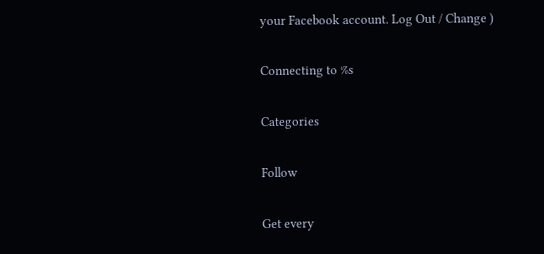your Facebook account. Log Out / Change )

Connecting to %s

Categories

Follow

Get every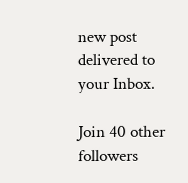new post delivered to your Inbox.

Join 40 other followers